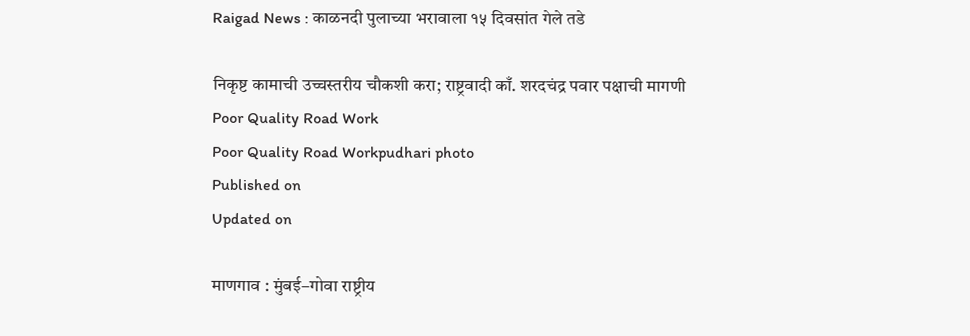Raigad News : काळनदी पुलाच्या भरावाला १५ दिवसांत गेले तडे

निकृष्ट कामाची उच्चस्तरीय चौकशी करा; राष्ट्रवादी काँ. शरदचंद्र पवार पक्षाची मागणी
Poor Quality Road Work
Poor Quality Road Workpudhari photo
Published on
Updated on

माणगाव : मुंबई–गोवा राष्ट्रीय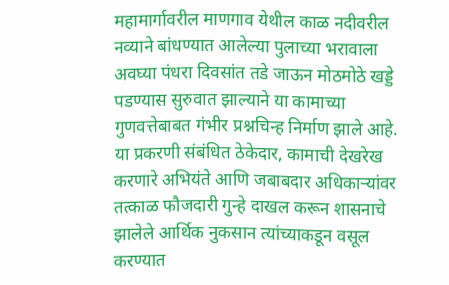महामार्गावरील माणगाव येथील काळ नदीवरील नव्याने बांधण्यात आलेल्या पुलाच्या भरावाला अवघ्या पंधरा दिवसांत तडे जाऊन मोठमोठे खड्डे पडण्यास सुरुवात झाल्याने या कामाच्या गुणवत्तेबाबत गंभीर प्रश्नचिन्ह निर्माण झाले आहे. या प्रकरणी संबंधित ठेकेदार, कामाची देखरेख करणारे अभियंते आणि जबाबदार अधिकाऱ्यांवर तत्काळ फौजदारी गुन्हे दाखल करून शासनाचे झालेले आर्थिक नुकसान त्यांच्याकडून वसूल करण्यात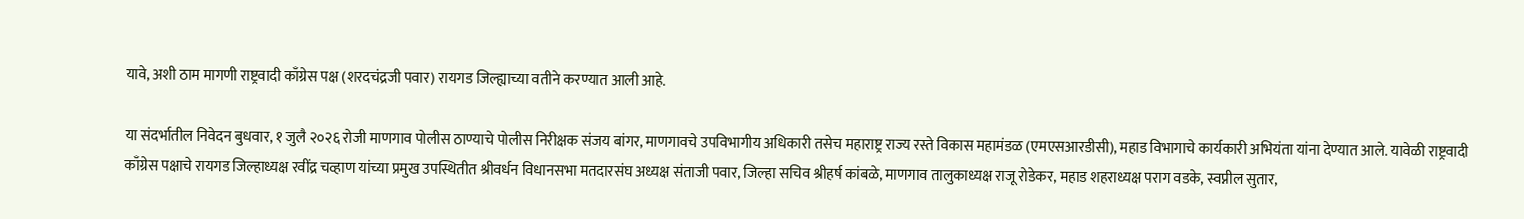यावे, अशी ठाम मागणी राष्ट्रवादी काँग्रेस पक्ष (शरदचंद्रजी पवार) रायगड जिल्ह्याच्या वतीने करण्यात आली आहे.

या संदर्भातील निवेदन बुधवार, १ जुलै २०२६ रोजी माणगाव पोलीस ठाण्याचे पोलीस निरीक्षक संजय बांगर, माणगावचे उपविभागीय अधिकारी तसेच महाराष्ट्र राज्य रस्ते विकास महामंडळ (एमएसआरडीसी), महाड विभागाचे कार्यकारी अभियंता यांना देण्यात आले. यावेळी राष्ट्रवादी काँग्रेस पक्षाचे रायगड जिल्हाध्यक्ष रवींद्र चव्हाण यांच्या प्रमुख उपस्थितीत श्रीवर्धन विधानसभा मतदारसंघ अध्यक्ष संताजी पवार, जिल्हा सचिव श्रीहर्ष कांबळे, माणगाव तालुकाध्यक्ष राजू रोडेकर, महाड शहराध्यक्ष पराग वडके, स्वप्नील सुतार,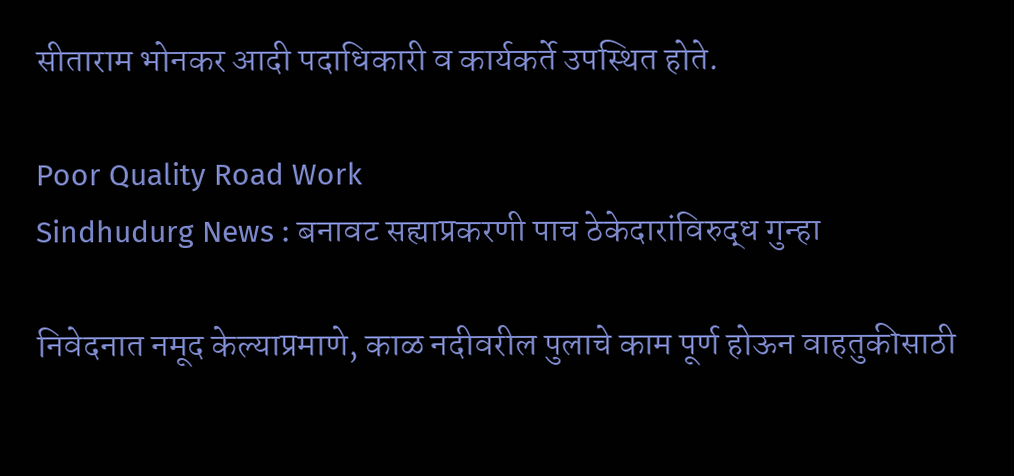सीताराम भोनकर आदी पदाधिकारी व कार्यकर्ते उपस्थित होते.

Poor Quality Road Work
Sindhudurg News : बनावट सह्याप्रकरणी पाच ठेकेदारांविरुद्ध गुन्हा

निवेदनात नमूद केल्याप्रमाणे, काळ नदीवरील पुलाचे काम पूर्ण होऊन वाहतुकीसाठी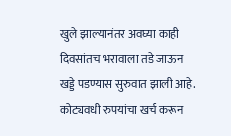खुले झाल्यानंतर अवघ्या काही दिवसांतच भरावाला तडे जाऊन खड्डे पडण्यास सुरुवात झाली आहे. कोट्यवधी रुपयांचा खर्च करून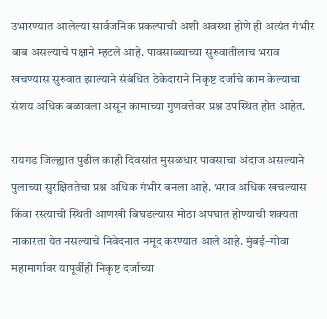उभारण्यात आलेल्या सार्वजनिक प्रकल्पाची अशी अवस्था होणे ही अत्यंत गंभीर बाब असल्याचे पक्षाने म्हटले आहे. पावसाळ्याच्या सुरुवातीलाच भराव खचण्यास सुरुवात झाल्याने संबंधित ठेकेदाराने निकृष्ट दर्जाचे काम केल्याचा संशय अधिक बळावला असून कामाच्या गुणवत्तेवर प्रश्न उपस्थित होत आहेत.

रायगड जिल्ह्यात पुढील काही दिवसांत मुसळधार पावसाचा अंदाज असल्याने पुलाच्या सुरक्षिततेचा प्रश्न अधिक गंभीर बनला आहे. भराव अधिक खचल्यास किंवा रस्त्याची स्थिती आणखी बिघडल्यास मोठा अपघात होण्याची शक्यता नाकारता येत नसल्याचे निवेदनात नमूद करण्यात आले आहे. मुंबई–गोवा महामार्गावर यापूर्वीही निकृष्ट दर्जाच्या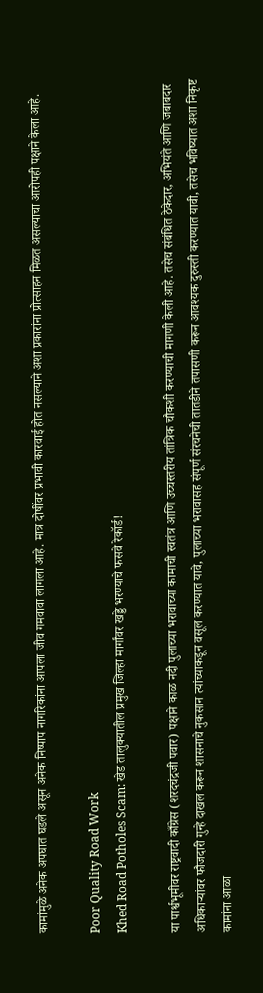कामांमुळे अनेक अपघात घडले असून अनेक निष्पाप नागरिकांना आपला जीव गमवावा लागला आहे. मात्र दोषींवर प्रभावी कारवाई होत नसल्याने अशा प्रकारांना प्रोत्साहन मिळत असल्याचा आरोपही पक्षाने केला आहे.

Poor Quality Road Work
Khed Road Potholes Scam: खेड तालुक्यातील प्रमुख जिल्हा मार्गांवर खड्डे भरण्याचे फसवे रेकॉर्ड!

या पार्श्वभूमीवर राष्ट्रवादी काँग्रेस (शरदचंद्रजी पवार) पक्षाने काळ नदी पुलाच्या भरावाच्या कामाची स्वतंत्र आणि उच्चस्तरीय तांत्रिक चौकशी करण्याची मागणी केली आहे. तसेच संबंधित ठेकेदार, अभियंते आणि जबाबदार अधिकाऱ्यांवर फौजदारी गुन्हे दाखल करून शासनाचे नुकसान त्यांच्याकडून वसूल करण्यात यावे, पुलाच्या भरावासह संपूर्ण संरचनेची तातडीने तपासणी करून आवश्यक दुरुस्ती करण्यात यावी, तसेच भविष्यात अशा निकृष्ट कामांना आळा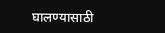घालण्यासाठी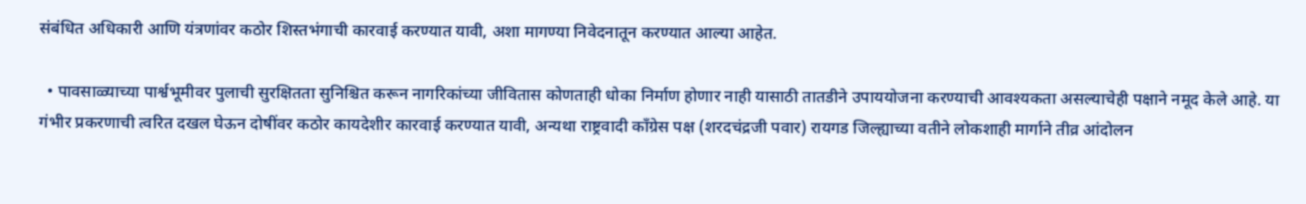संबंधित अधिकारी आणि यंत्रणांवर कठोर शिस्तभंगाची कारवाई करण्यात यावी, अशा मागण्या निवेदनातून करण्यात आल्या आहेत.

  • पावसाळ्याच्या पार्श्वभूमीवर पुलाची सुरक्षितता सुनिश्चित करून नागरिकांच्या जीवितास कोणताही धोका निर्माण होणार नाही यासाठी तातडीने उपाययोजना करण्याची आवश्यकता असल्याचेही पक्षाने नमूद केले आहे. या गंभीर प्रकरणाची त्वरित दखल घेऊन दोषींवर कठोर कायदेशीर कारवाई करण्यात यावी, अन्यथा राष्ट्रवादी काँग्रेस पक्ष (शरदचंद्रजी पवार) रायगड जिल्ह्याच्या वतीने लोकशाही मार्गाने तीव्र आंदोलन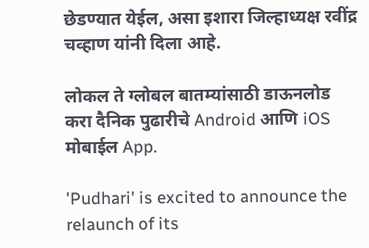छेडण्यात येईल, असा इशारा जिल्हाध्यक्ष रवींद्र चव्हाण यांनी दिला आहे.

लोकल ते ग्लोबल बातम्यांसाठी डाऊनलोड करा दैनिक पुढारीचे Android आणि iOS मोबाईल App.

'Pudhari' is excited to announce the relaunch of its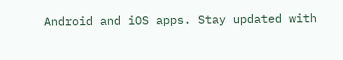Android and iOS apps. Stay updated with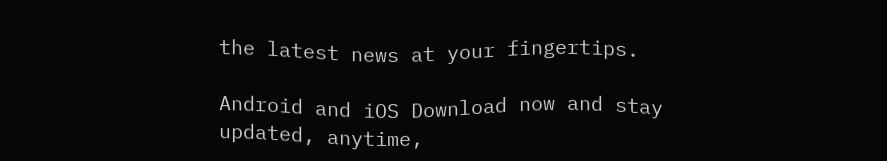the latest news at your fingertips.

Android and iOS Download now and stay updated, anytime,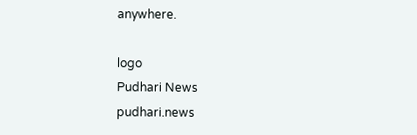anywhere.

logo
Pudhari News
pudhari.news